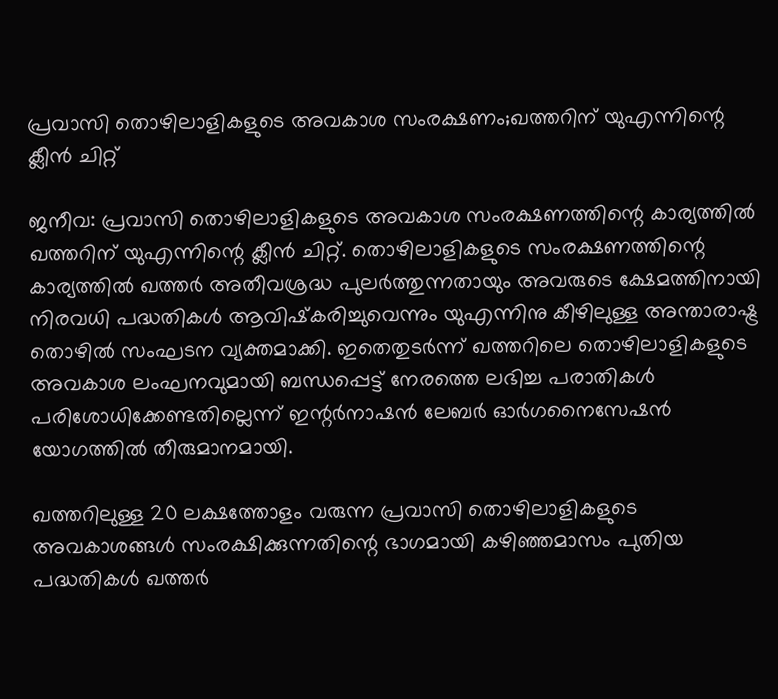പ്രവാസി തൊഴിലാളികളുടെ അവകാശ സംരക്ഷണം;ഖത്തറിന് യുഎന്നിന്റെ ക്ലീന്‍ ചിറ്റ്

ജനീവ: പ്രവാസി തൊഴിലാളികളുടെ അവകാശ സംരക്ഷണത്തിന്റെ കാര്യത്തില്‍ ഖത്തറിന് യുഎന്നിന്റെ ക്ലീന്‍ ചിറ്റ്. തൊഴിലാളികളുടെ സംരക്ഷണത്തിന്റെ കാര്യത്തില്‍ ഖത്തര്‍ അതീവശ്രദ്ധ പുലര്‍ത്തുന്നതായും അവരുടെ ക്ഷേമത്തിനായി നിരവധി പദ്ധതികള്‍ ആവിഷ്‌കരിച്ചുവെന്നും യുഎന്നിനു കീഴിലുള്ള അന്താരാഷ്ട്ര തൊഴില്‍ സംഘടന വ്യക്തമാക്കി. ഇതെതുടര്‍ന്ന് ഖത്തറിലെ തൊഴിലാളികളുടെ അവകാശ ലംഘനവുമായി ബന്ധപ്പെട്ട് നേരത്തെ ലഭിച്ച പരാതികള്‍ പരിശോധിക്കേണ്ടതില്ലെന്ന് ഇന്റര്‍നാഷന്‍ ലേബര്‍ ഓര്‍ഗനൈസേഷന്‍ യോഗത്തില്‍ തീരുമാനമായി.

ഖത്തറിലുള്ള 20 ലക്ഷത്തോളം വരുന്ന പ്രവാസി തൊഴിലാളികളുടെ അവകാശങ്ങള്‍ സംരക്ഷിക്കുന്നതിന്റെ ഭാഗമായി കഴിഞ്ഞമാസം പുതിയ പദ്ധതികള്‍ ഖത്തര്‍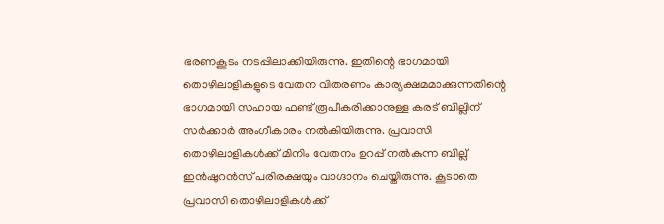ഭരണകൂടം നടപ്പിലാക്കിയിരുന്നു. ഇതിന്റെ ഭാഗമായി തൊഴിലാളികളുടെ വേതന വിതരണം കാര്യക്ഷമമാക്കുന്നതിന്റെ ഭാഗമായി സഹായ ഫണ്ട് രൂപീകരിക്കാനുള്ള കരട് ബില്ലിന് സര്‍ക്കാര്‍ അംഗീകാരം നല്‍കിയിരുന്നു. പ്രവാസി തൊഴിലാളികള്‍ക്ക് മിനിം വേതനം ഉറപ്പ് നല്‍കുന്ന ബില്ല് ഇന്‍ഷുറന്‍സ് പരിരക്ഷയും വാഗ്ദാനം ചെയ്തിരുന്നു. കൂടാതെ പ്രവാസി തൊഴിലാളികള്‍ക്ക്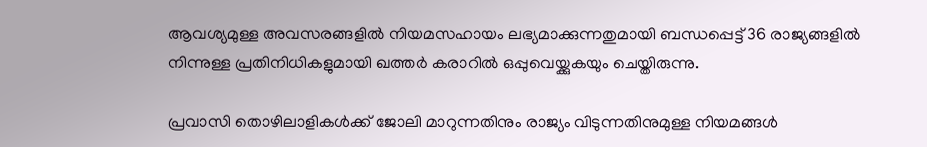ആവശ്യമുള്ള അവസരങ്ങളില്‍ നിയമസഹായം ലഭ്യമാക്കുന്നതുമായി ബന്ധപ്പെട്ട് 36 രാജ്യങ്ങളില്‍ നിന്നുള്ള പ്രതിനിധികളുമായി ഖത്തര്‍ കരാറില്‍ ഒപ്പുവെയ്ക്കുകയും ചെയ്തിരുന്നു.

പ്രവാസി തൊഴിലാളികള്‍ക്ക് ജോലി മാറുന്നതിനും രാജ്യം വിടുന്നതിനുമുള്ള നിയമങ്ങള്‍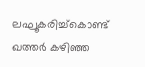ലഘൂകരിച്ച്‌കൊണ്ട് ഖത്തര്‍ കഴിഞ്ഞ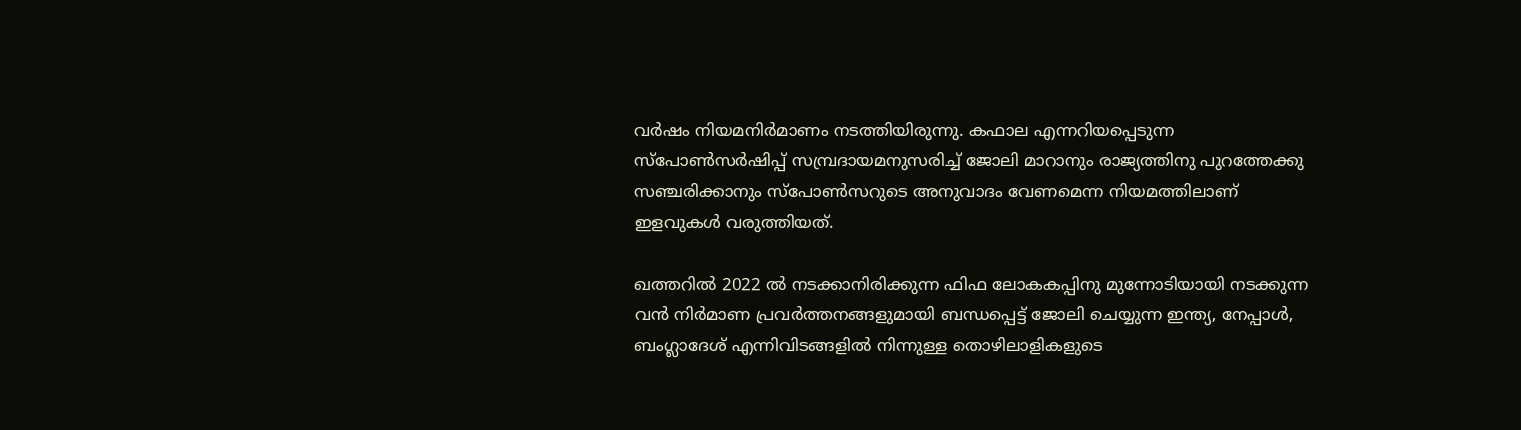വര്‍ഷം നിയമനിര്‍മാണം നടത്തിയിരുന്നു. കഫാല എന്നറിയപ്പെടുന്ന സ്‌പോണ്‍സര്‍ഷിപ്പ് സമ്പ്രദായമനുസരിച്ച് ജോലി മാറാനും രാജ്യത്തിനു പുറത്തേക്കു സഞ്ചരിക്കാനും സ്‌പോണ്‍സറുടെ അനുവാദം വേണമെന്ന നിയമത്തിലാണ് ഇളവുകള്‍ വരുത്തിയത്.

ഖത്തറില്‍ 2022 ല്‍ നടക്കാനിരിക്കുന്ന ഫിഫ ലോകകപ്പിനു മുന്നോടിയായി നടക്കുന്ന വന്‍ നിര്‍മാണ പ്രവര്‍ത്തനങ്ങളുമായി ബന്ധപ്പെട്ട് ജോലി ചെയ്യുന്ന ഇന്ത്യ, നേപ്പാള്‍, ബംഗ്ലാദേശ് എന്നിവിടങ്ങളില്‍ നിന്നുള്ള തൊഴിലാളികളുടെ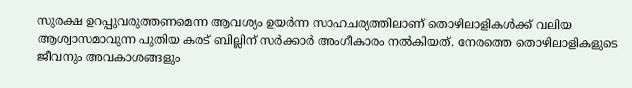സുരക്ഷ ഉറപ്പുവരുത്തണമെന്ന ആവശ്യം ഉയര്‍ന്ന സാഹചര്യത്തിലാണ് തൊഴിലാളികള്‍ക്ക് വലിയ ആശ്വാസമാവുന്ന പുതിയ കരട് ബില്ലിന് സര്‍ക്കാര്‍ അംഗീകാരം നല്‍കിയത്. നേരത്തെ തൊഴിലാളികളുടെ ജീവനും അവകാശങ്ങളും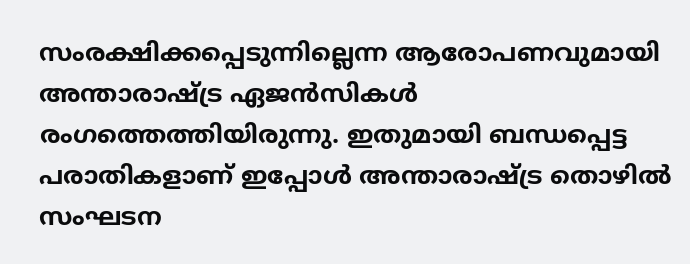സംരക്ഷിക്കപ്പെടുന്നില്ലെന്ന ആരോപണവുമായി അന്താരാഷ്ട്ര ഏജന്‍സികള്‍ രംഗത്തെത്തിയിരുന്നു. ഇതുമായി ബന്ധപ്പെട്ട പരാതികളാണ് ഇപ്പോള്‍ അന്താരാഷ്ട്ര തൊഴില്‍ സംഘടന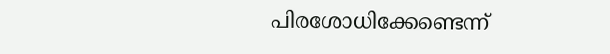പിരശോധിക്കേണ്ടെന്ന്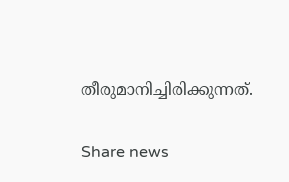തീരുമാനിച്ചിരിക്കുന്നത്.

Share news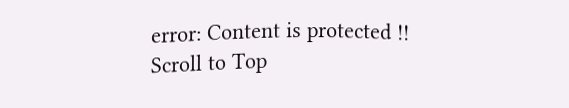error: Content is protected !!
Scroll to Top